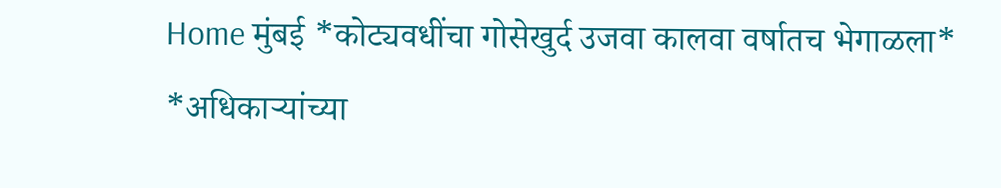Home मुंबई *कोट्यवधींचा गोसेखुर्द उजवा कालवा वर्षातच भेगाळला* *अधिकाऱ्यांच्या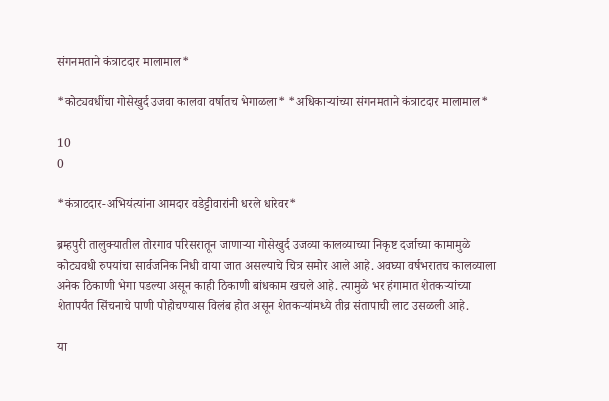संगनमताने कंत्राटदार मालामाल*

*कोट्यवधींचा गोसेखुर्द उजवा कालवा वर्षातच भेगाळला* *अधिकाऱ्यांच्या संगनमताने कंत्राटदार मालामाल*

10
0

*कंत्राटदार-अभियंत्यांना आमदार वडेट्टीवारांनी धरले धारेवर*

ब्रम्हपुरी तालुक्यातील तोरगाव परिसरातून जाणाऱ्या गोसेखुर्द उजव्या कालव्याच्या निकृष्ट दर्जाच्या कामामुळे कोट्यवधी रुपयांचा सार्वजनिक निधी वाया जात असल्याचे चित्र समोर आले आहे. अवघ्या वर्षभरातच कालव्याला अनेक ठिकाणी भेगा पडल्या असून काही ठिकाणी बांधकाम खचले आहे. त्यामुळे भर हंगामात शेतकऱ्यांच्या शेतापर्यंत सिंचनाचे पाणी पोहोचण्यास विलंब होत असून शेतकऱ्यांमध्ये तीव्र संतापाची लाट उसळली आहे.

या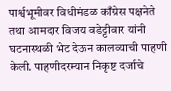पार्श्वभूमीवर विधीमंडळ काँग्रेस पक्षनेते तथा आमदार विजय वडेट्टीवार यांनी घटनास्थळी भेट देऊन कालव्याची पाहणी केली. पाहणीदरम्यान निकृष्ट दर्जाचे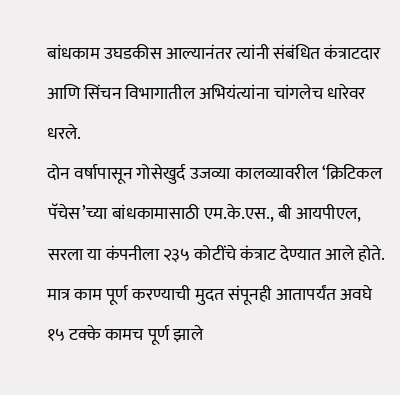बांधकाम उघडकीस आल्यानंतर त्यांनी संबंधित कंत्राटदार आणि सिंचन विभागातील अभियंत्यांना चांगलेच धारेवर धरले.
दोन वर्षापासून गोसेखुर्द उजव्या कालव्यावरील ‘क्रिटिकल पॅचेस’च्या बांधकामासाठी एम.के.एस., बी आयपीएल, सरला या कंपनीला २३५ कोटींचे कंत्राट देण्यात आले होते. मात्र काम पूर्ण करण्याची मुदत संपूनही आतापर्यंत अवघे १५ टक्के कामच पूर्ण झाले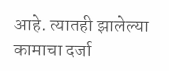आहे. त्यातही झालेल्या कामाचा दर्जा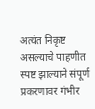अत्यंत निकृष्ट असल्याचे पाहणीत स्पष्ट झाल्याने संपूर्ण प्रकरणावर गंभीर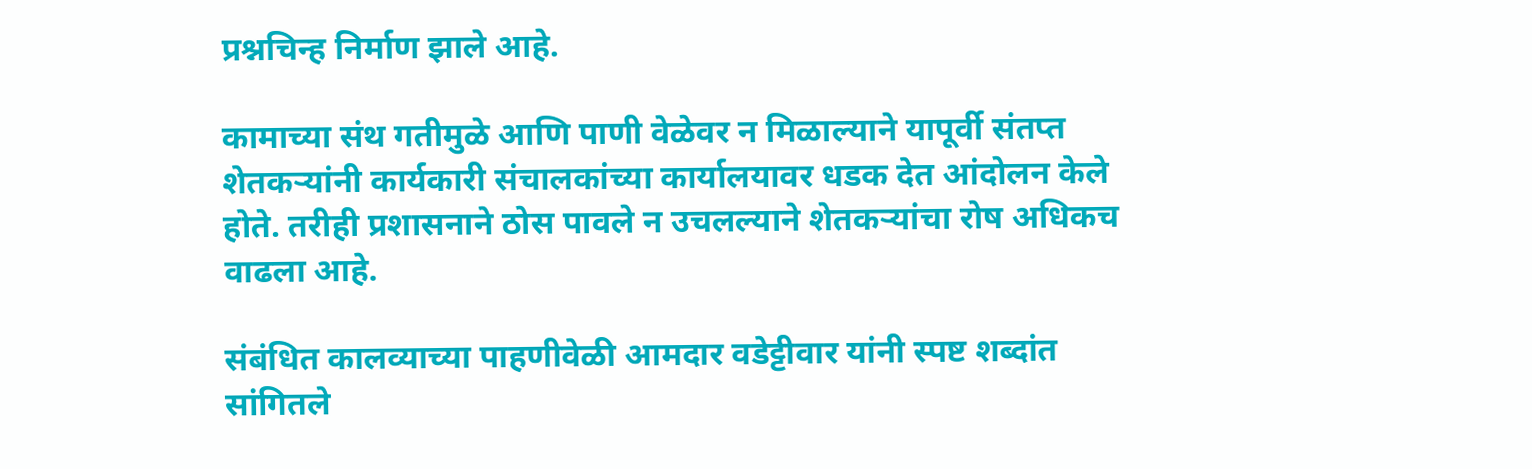प्रश्नचिन्ह निर्माण झाले आहे.

कामाच्या संथ गतीमुळे आणि पाणी वेळेवर न मिळाल्याने यापूर्वी संतप्त शेतकऱ्यांनी कार्यकारी संचालकांच्या कार्यालयावर धडक देत आंदोलन केले होते. तरीही प्रशासनाने ठोस पावले न उचलल्याने शेतकऱ्यांचा रोष अधिकच वाढला आहे.

संबंधित कालव्याच्या पाहणीवेळी आमदार वडेट्टीवार यांनी स्पष्ट शब्दांत सांगितले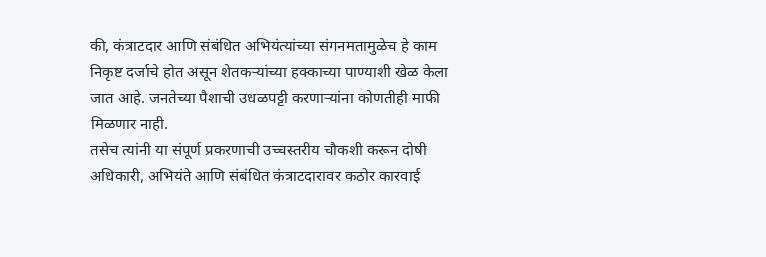की, कंत्राटदार आणि संबंधित अभियंत्यांच्या संगनमतामुळेच हे काम निकृष्ट दर्जाचे होत असून शेतकऱ्यांच्या हक्काच्या पाण्याशी खेळ केला जात आहे. जनतेच्या पैशाची उधळपट्टी करणाऱ्यांना कोणतीही माफी मिळणार नाही.
तसेच त्यांनी या संपूर्ण प्रकरणाची उच्चस्तरीय चौकशी करून दोषी अधिकारी, अभियंते आणि संबंधित कंत्राटदारावर कठोर कारवाई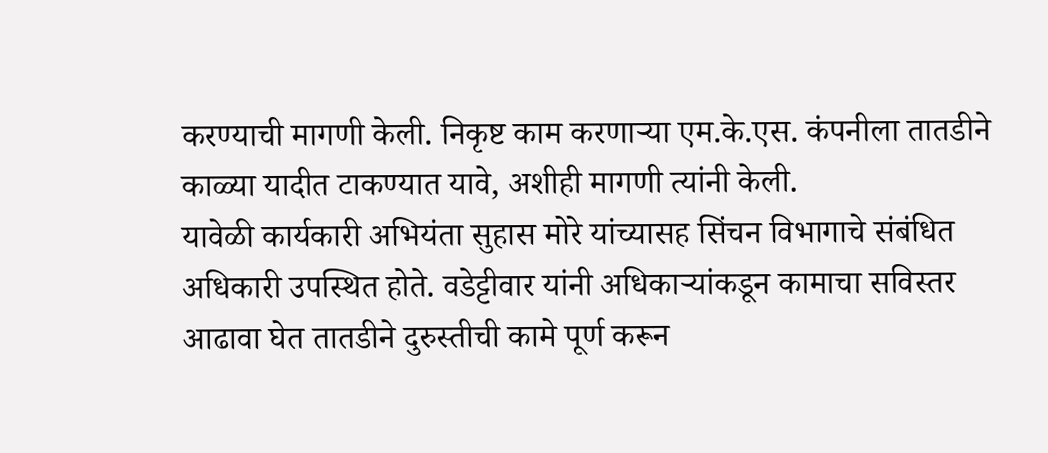करण्याची मागणी केली. निकृष्ट काम करणाऱ्या एम.के.एस. कंपनीला तातडीने काळ्या यादीत टाकण्यात यावे, अशीही मागणी त्यांनी केली.
यावेळी कार्यकारी अभियंता सुहास मोरे यांच्यासह सिंचन विभागाचे संबंधित अधिकारी उपस्थित होते. वडेट्टीवार यांनी अधिकाऱ्यांकडून कामाचा सविस्तर आढावा घेत तातडीने दुरुस्तीची कामे पूर्ण करून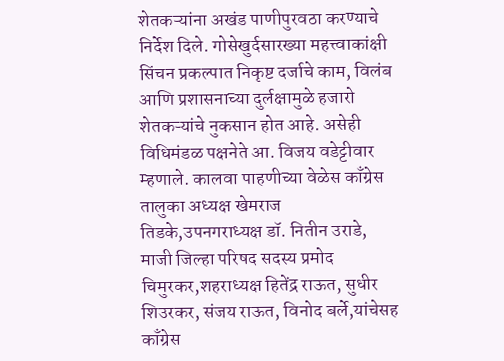शेतकऱ्यांना अखंड पाणीपुरवठा करण्याचे निर्देश दिले. गोसेखुर्दसारख्या महत्त्वाकांक्षी सिंचन प्रकल्पात निकृष्ट दर्जाचे काम, विलंब आणि प्रशासनाच्या दुर्लक्षामुळे हजारो शेतकऱ्यांचे नुकसान होत आहे. असेही विधिमंडळ पक्षनेते आ. विजय वडेट्टीवार म्हणाले. कालवा पाहणीच्या वेळेस काँग्रेस तालुका अध्यक्ष खेमराज तिडके,उपनगराध्यक्ष डॉ. नितीन उराडे, माजी जिल्हा परिषद सदस्य प्रमोद चिमुरकर,शहराध्यक्ष हितेंद्र राऊत, सुधीर शिउरकर, संजय राऊत, विनोद बर्ले,यांचेसह काँग्रेस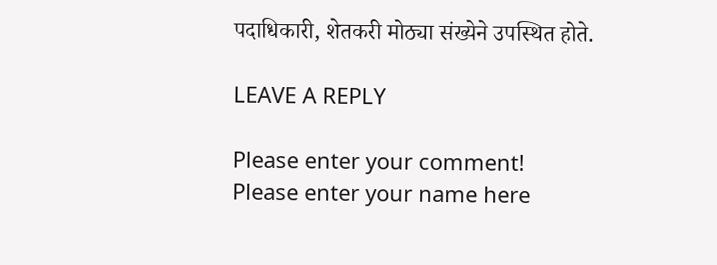पदाधिकारी, शेतकरी मोठ्या संख्येने उपस्थित होते.

LEAVE A REPLY

Please enter your comment!
Please enter your name here